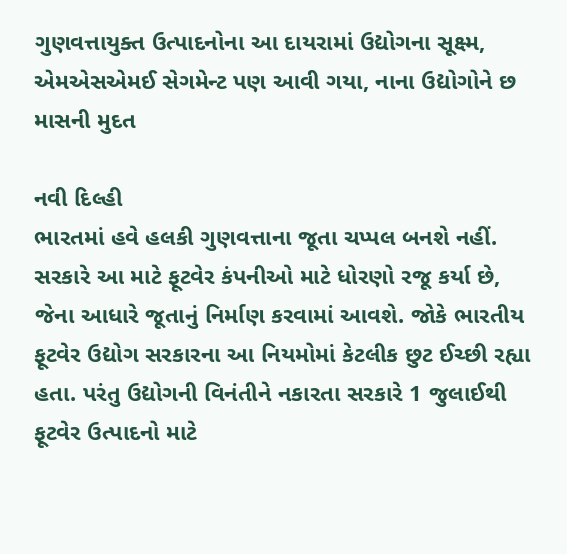ગુણવત્તાયુક્ત ઉત્પાદનોના આ દાયરામાં ઉદ્યોગના સૂક્ષ્મ, એમએસએમઈ સેગમેન્ટ પણ આવી ગયા, નાના ઉદ્યોગોને છ માસની મુદત

નવી દિલ્હી
ભારતમાં હવે હલકી ગુણવત્તાના જૂતા ચપ્પલ બનશે નહીં. સરકારે આ માટે ફૂટવેર કંપનીઓ માટે ધોરણો રજૂ કર્યા છે, જેના આધારે જૂતાનું નિર્માણ કરવામાં આવશે. જોકે ભારતીય ફૂટવેર ઉદ્યોગ સરકારના આ નિયમોમાં કેટલીક છુટ ઈચ્છી રહ્યા હતા. પરંતુ ઉદ્યોગની વિનંતીને નકારતા સરકારે 1 જુલાઈથી ફૂટવેર ઉત્પાદનો માટે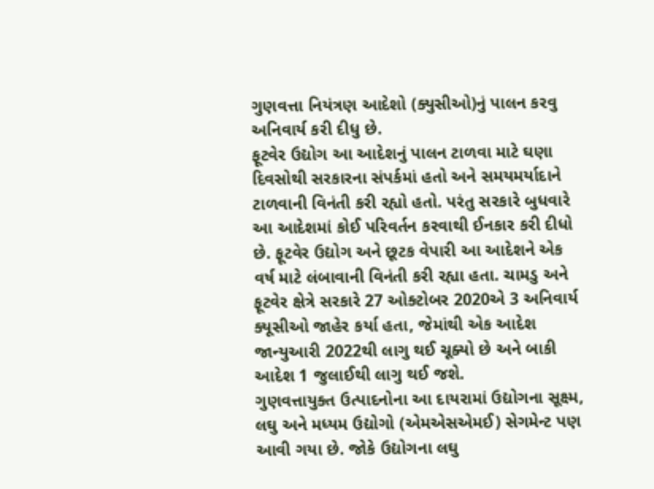ગુણવત્તા નિયંત્રણ આદેશો (ક્યુસીઓ)નું પાલન કરવુ અનિવાર્ય કરી દીધુ છે.
ફૂટવેર ઉદ્યોગ આ આદેશનું પાલન ટાળવા માટે ઘણા દિવસોથી સરકારના સંપર્કમાં હતો અને સમયમર્યાદાને ટાળવાની વિનંતી કરી રહ્યો હતો. પરંતુ સરકારે બુધવારે આ આદેશમાં કોઈ પરિવર્તન કરવાથી ઈનકાર કરી દીધો છે. ફૂટવેર ઉદ્યોગ અને છૂટક વેપારી આ આદેશને એક વર્ષ માટે લંબાવાની વિનંતી કરી રહ્યા હતા. ચામડુ અને ફૂટવેર ક્ષેત્રે સરકારે 27 ઓક્ટોબર 2020એ 3 અનિવાર્ય ક્યૂસીઓ જાહેર કર્યા હતા, જેમાંથી એક આદેશ જાન્યુઆરી 2022થી લાગુ થઈ ચૂક્યો છે અને બાકી આદેશ 1 જુલાઈથી લાગુ થઈ જશે.
ગુણવત્તાયુક્ત ઉત્પાદનોના આ દાયરામાં ઉદ્યોગના સૂક્ષ્મ, લઘુ અને મધ્યમ ઉદ્યોગો (એમએસએમઈ) સેગમેન્ટ પણ આવી ગયા છે. જોકે ઉદ્યોગના લઘુ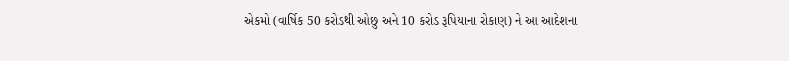એકમો (વાર્ષિક 50 કરોડથી ઓછુ અને 10 કરોડ રૂપિયાના રોકાણ) ને આ આદેશના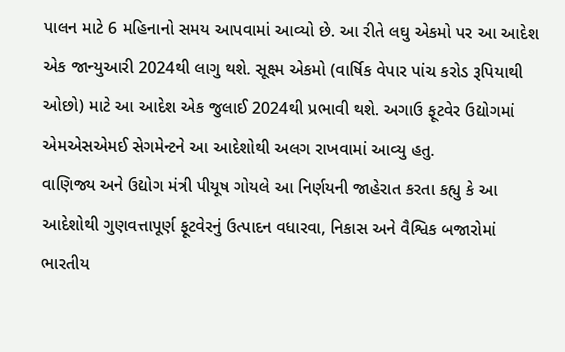પાલન માટે 6 મહિનાનો સમય આપવામાં આવ્યો છે. આ રીતે લઘુ એકમો પર આ આદેશ એક જાન્યુઆરી 2024થી લાગુ થશે. સૂક્ષ્મ એકમો (વાર્ષિક વેપાર પાંચ કરોડ રૂપિયાથી ઓછો) માટે આ આદેશ એક જુલાઈ 2024થી પ્રભાવી થશે. અગાઉ ફૂટવેર ઉદ્યોગમાં એમએસએમઈ સેગમેન્ટને આ આદેશોથી અલગ રાખવામાં આવ્યુ હતુ.
વાણિજ્ય અને ઉદ્યોગ મંત્રી પીયૂષ ગોયલે આ નિર્ણયની જાહેરાત કરતા કહ્યુ કે આ આદેશોથી ગુણવત્તાપૂર્ણ ફૂટવેરનું ઉત્પાદન વધારવા, નિકાસ અને વૈશ્વિક બજારોમાં ભારતીય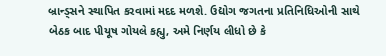બ્રાન્ડ્સને સ્થાપિત કરવામાં મદદ મળશે. ઉદ્યોગ જગતના પ્રતિનિધિઓની સાથે બેઠક બાદ પીયૂષ ગોયલે કહ્યુ, અમે નિર્ણય લીધો છે કે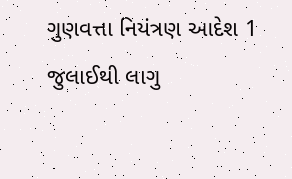ગુણવત્તા નિયંત્રણ આદેશ 1 જુલાઈથી લાગુ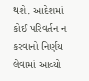થશે. આદેશમાં કોઈ પરિવર્તન ન કરવાનો નિર્ણય લેવામાં આવ્યો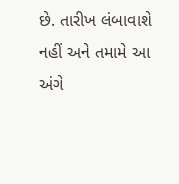છે. તારીખ લંબાવાશે નહીં અને તમામે આ અંગે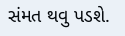સંમત થવુ પડશે.